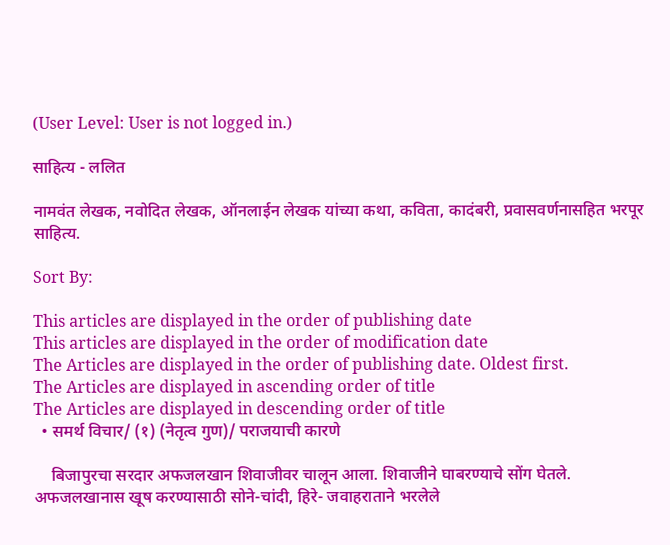(User Level: User is not logged in.)

साहित्य - ललित

नामवंत लेखक, नवोदित लेखक, ऑनलाईन लेखक यांच्या कथा, कविता, कादंबरी, प्रवासवर्णनासहित भरपूर साहित्य.

Sort By:

This articles are displayed in the order of publishing date
This articles are displayed in the order of modification date
The Articles are displayed in the order of publishing date. Oldest first.
The Articles are displayed in ascending order of title
The Articles are displayed in descending order of title
  • समर्थ विचार/ (१) (नेतृत्व गुण)/ पराजयाची कारणे

    बिजापुरचा सरदार अफजलखान शिवाजीवर चालून आला. शिवाजीने घाबरण्याचे सोंग घेतले. अफजलखानास खूष करण्यासाठी सोने-चांदी, हिरे- जवाहराताने भरलेले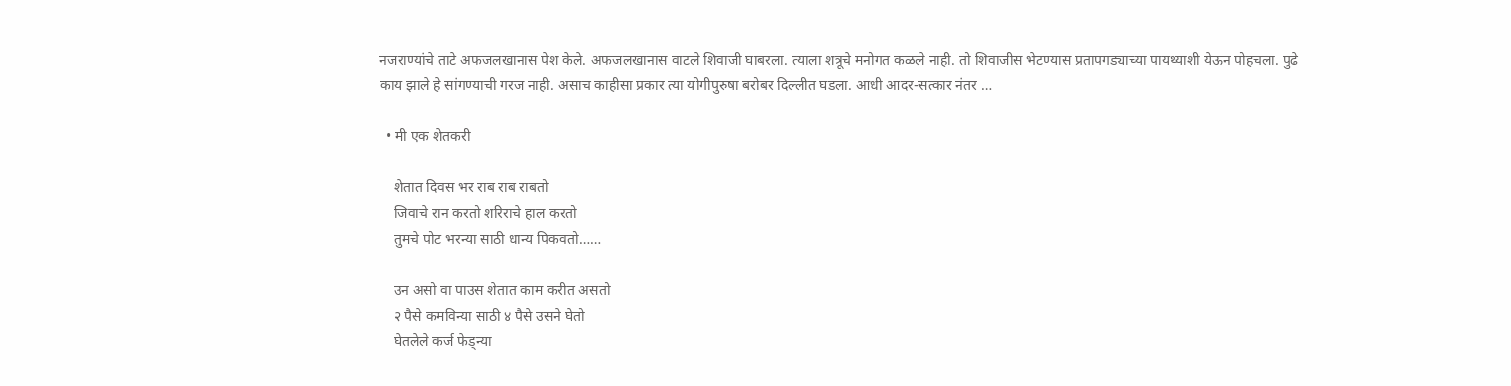नजराण्यांचे ताटे अफजलखानास पेश केले. अफजलखानास वाटले शिवाजी घाबरला. त्याला शत्रूचे मनोगत कळले नाही. तो शिवाजीस भेटण्यास प्रतापगड्याच्या पायथ्याशी येऊन पोहचला. पुढे काय झाले हे सांगण्याची गरज नाही. असाच काहीसा प्रकार त्या योगीपुरुषा बरोबर दिल्लीत घडला. आधी आदर-सत्कार नंतर …

  • मी एक शेतकरी

    शेतात दिवस भर राब राब राबतो
    जिवाचे रान करतो शरिराचे हाल करतो
    तुमचे पोट भरन्या साठी धान्य पिकवतो……

    उन असो वा पाउस शेतात काम करीत असतो
    २ पैसे कमविन्या साठी ४ पैसे उसने घेतो
    घेतलेले कर्ज फेड्न्या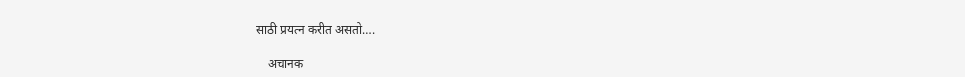साठी प्रयत्न करीत असतो….

    अचानक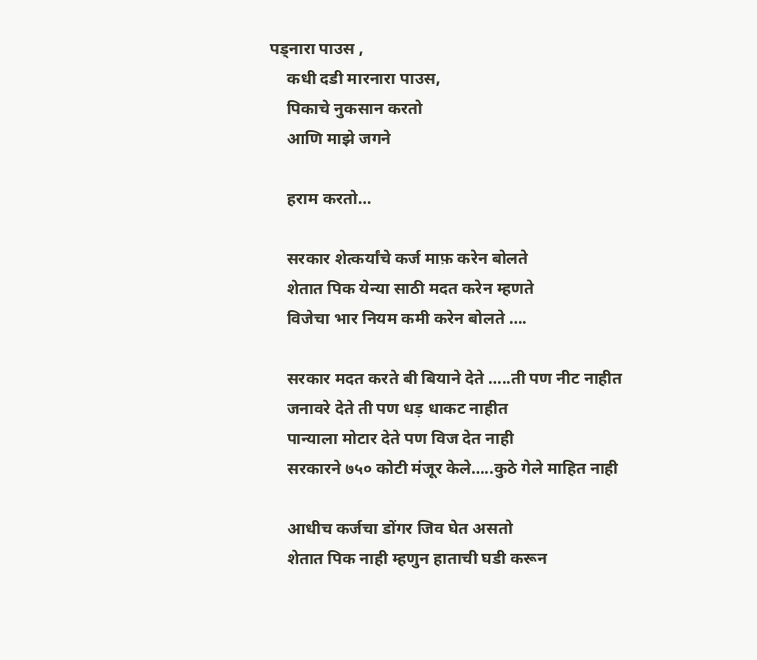पड्नारा पाउस ,
    कधी दडी मारनारा पाउस,
    पिकाचे नुकसान करतो
    आणि माझे जगने

    हराम करतो…

    सरकार शेत्कर्यांचे कर्ज माफ़ करेन बोलते
    शेतात पिक येन्या साठी मदत करेन म्हणते
    विजेचा भार नियम कमी करेन बोलते ….

    सरकार मदत करते बी बियाने देते …..ती पण नीट नाहीत
    जनावरे देते ती पण धड़ धाकट नाहीत
    पान्याला मोटार देते पण विज देत नाही
    सरकारने ७५० कोटी मंजूर केले…..कुठे गेले माहित नाही

    आधीच कर्जचा डोंगर जिव घेत असतो
    शेतात पिक नाही म्हणुन हाताची घडी करून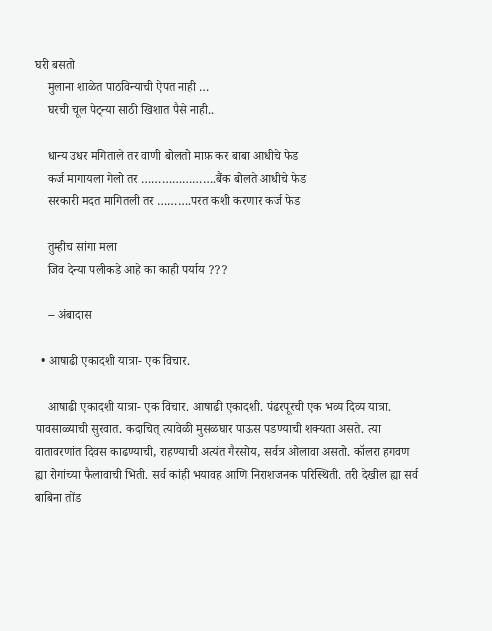घरी बसतो
    मुलाना शाळेत पाठविन्याची ऐपत नाही …
    घरची चूल पेट्न्या साठी खिशात पैसे नाही..

    धान्य उधर मगिताले तर वाणी बोलतो माफ़ कर बाबा आधीचे फेड
    कर्ज मागायला गेलो तर ………………….बैंक बोलते आधीचे फेड
    सरकारी मदत मागितली तर ……….परत कशी करणार कर्ज फेड

    तुम्हीच सांगा मला
    जिव देन्या पलीकडे आहे का काही पर्याय ???

    -- अंबादास

  • आषाढी एकादशी यात्रा- एक विचार.

    आषाढी एकादशी यात्रा- एक विचार. आषाढी एकादशी. पंढरपूरची एक भव्य दिव्य यात्रा. पावसाळ्याची सुरवात. कदाचित् त्यावेळी मुसळघार पाऊस पडण्याची शक्यता असते. त्या वातावरणांत दिवस काढण्याची, राहण्याची अत्यंत गैरसोय, सर्वत्र ओलावा असतो. कॉलरा हगवण ह्या रोगांच्या फैलावाची भिती. सर्व कांही भयावह आणि निराशजनक परिस्थिती. तरी देखील ह्या सर्व बाबिना तोंड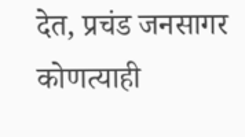देत, प्रचंड जनसागर कोणत्याही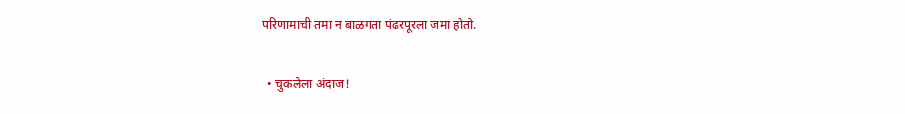परिणामाची तमा न बाळगता पंढरपूरला जमा होतो.

  • चुकलेला अंदाज!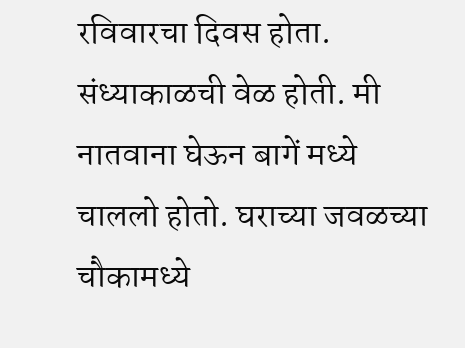रविवारचा दिवस होता. संध्याकाळची वेळ होती. मी नातवाना घेऊन बागें मध्ये चाललो होतो. घराच्या जवळच्या चौकामध्ये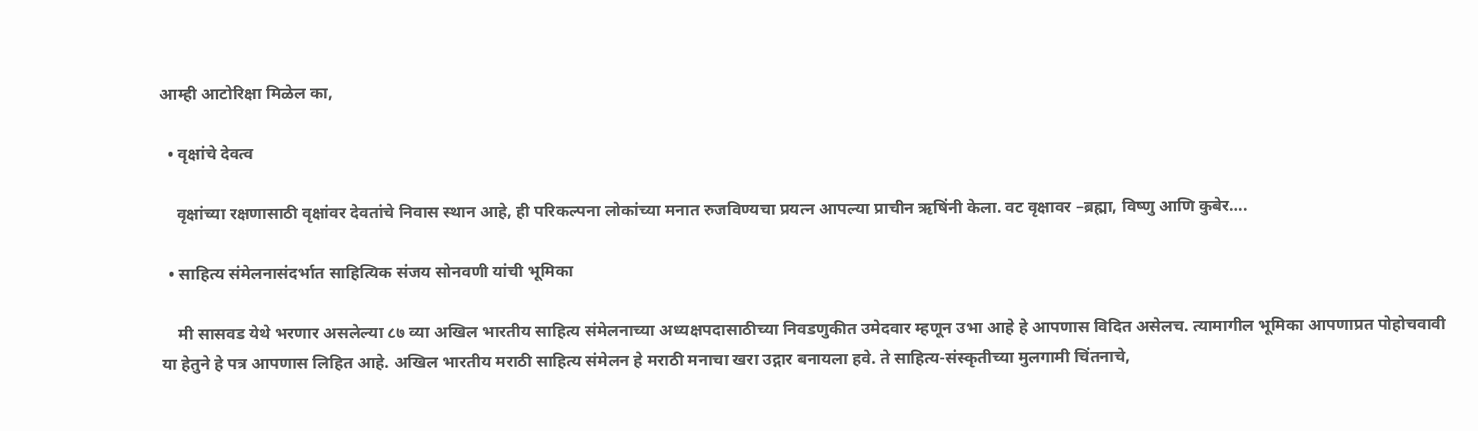आम्ही आटोरिक्षा मिळेल का,

  • वृक्षांचे देवत्व

    वृक्षांच्या रक्षणासाठी वृक्षांवर देवतांचे निवास स्थान आहे, ही परिकल्पना लोकांच्या मनात रुजविण्यचा प्रयत्न आपल्या प्राचीन ऋषिंनी केला. वट वृक्षावर –ब्रह्मा, विष्णु आणि कुबेर….

  • साहित्य संमेलनासंदर्भात साहित्यिक संजय सोनवणी यांची भूमिका

    मी सासवड येथे भरणार असलेल्या ८७ व्या अखिल भारतीय साहित्य संमेलनाच्या अध्यक्षपदासाठीच्या निवडणुकीत उमेदवार म्हणून उभा आहे हे आपणास विदित असेलच. त्यामागील भूमिका आपणाप्रत पोहोचवावी या हेतुने हे पत्र आपणास लिहित आहे. अखिल भारतीय मराठी साहित्य संमेलन हे मराठी मनाचा खरा उद्गार बनायला हवे. ते साहित्य-संस्कृतीच्या मुलगामी चिंतनाचे,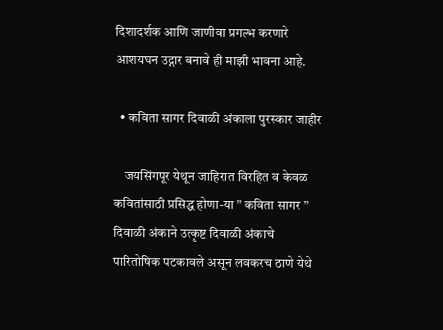दिशादर्शक आणि जाणीवा प्रगल्भ करणारे आशयघन उद्गार बनावे ही माझी भावना आहे.

  • कविता सागर दिवाळी अंकाला पुरस्कार जाहीर

    जयसिंगपूर येथून जाहिरात विरहित व केवळ कवितांसाठी प्रसिद्ध होणा-या ” कविता सागर ” दिवाळी अंकाने उत्कृष्ट दिवाळी अंकाचे पारितोषिक पटकावले असून लवकरच ठाणे येथे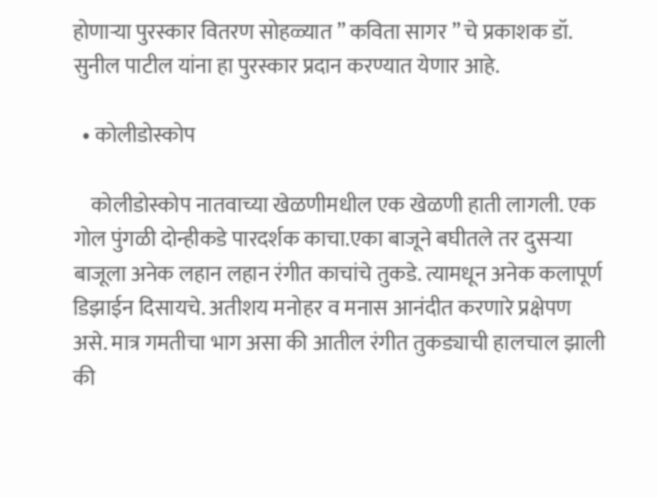होणार्‍या पुरस्कार वितरण सोहळ्यात ” कविता सागर ” चे प्रकाशक डॉ. सुनील पाटील यांना हा पुरस्कार प्रदान करण्यात येणार आहे.

  • कोलीडोस्कोप

    कोलीडोस्कोप नातवाच्या खेळणीमधील एक खेळणी हाती लागली. एक गोल पुंगळी दोन्हीकडे पारदर्शक काचा.एका बाजूने बघीतले तर दुसऱ्या बाजूला अनेक लहान लहान रंगीत काचांचे तुकडे. त्यामधून अनेक कलापूर्ण डिझाईन दिसायचे. अतीशय मनोहर व मनास आनंदीत करणारे प्रक्षेपण असे. मात्र गमतीचा भाग असा की आतील रंगीत तुकड्याची हालचाल झाली की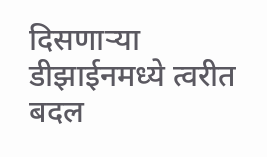दिसणाऱ्या डीझाईनमध्ये त्वरीत बदल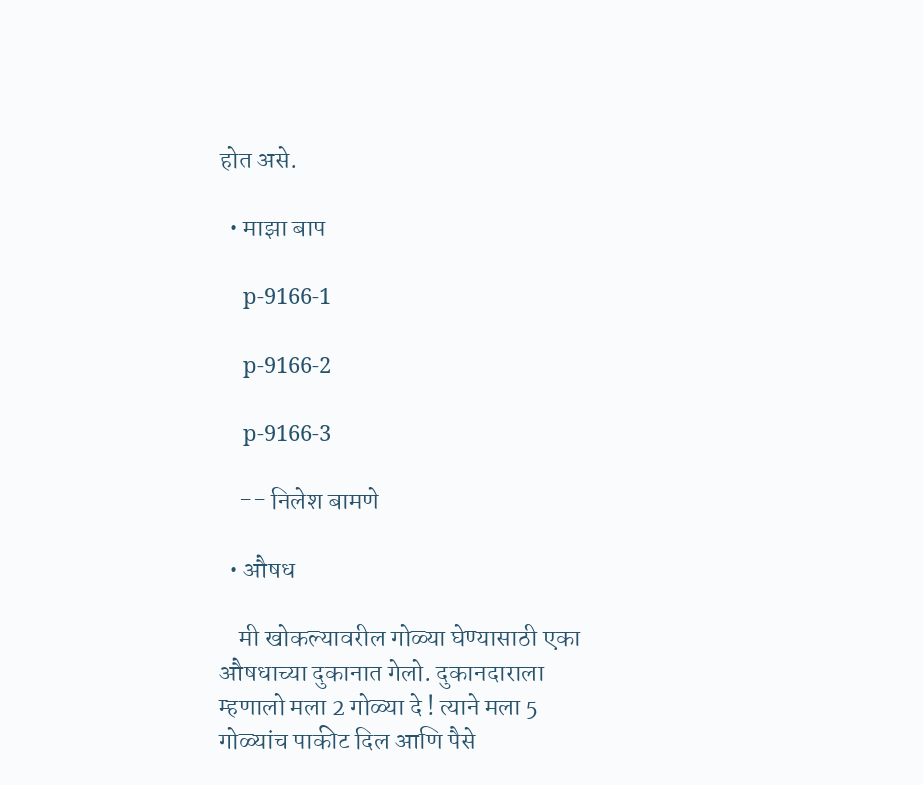होत असे.

  • माझा बाप

    p-9166-1

    p-9166-2

    p-9166-3

    -- निलेश बामणे

  • औषध

    मी खोकल्यावरील गोळ्या घेण्यासाठी एका औषधाच्या दुकानात गेलो. दुकानदाराला म्हणालो मला 2 गोळ्या दे ! त्याने मला 5 गोळ्यांच पाकीट दिल आणि पैसे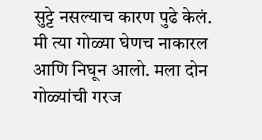सुट्टे नसल्याच कारण पुढे केलं. मी त्या गोळ्या घेणच नाकारल आणि निघून आलो. मला दोन गोळ्यांची गरज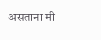असताना मी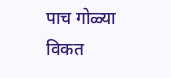पाच गोळ्या विकत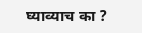घ्याव्याच का ?